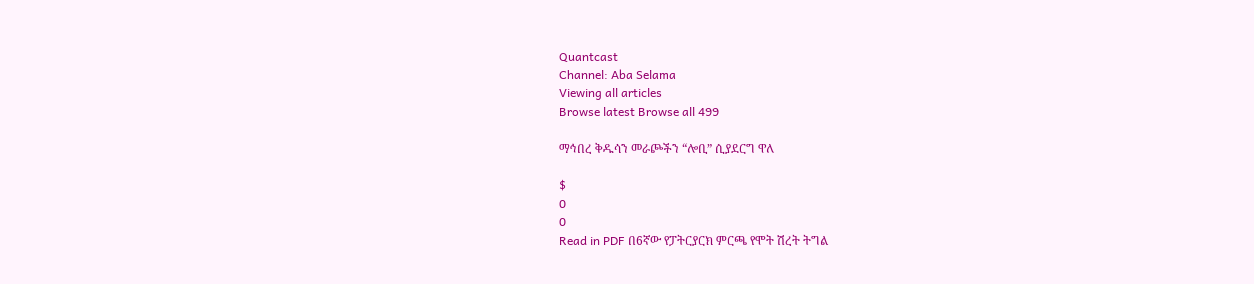Quantcast
Channel: Aba Selama
Viewing all articles
Browse latest Browse all 499

ማኅበረ ቅዱሳን መራጮችን “ሎቢ” ሲያደርግ ዋለ

$
0
0
Read in PDF በ6ኛው የፓትርያርክ ምርጫ የሞት ሽረት ትግል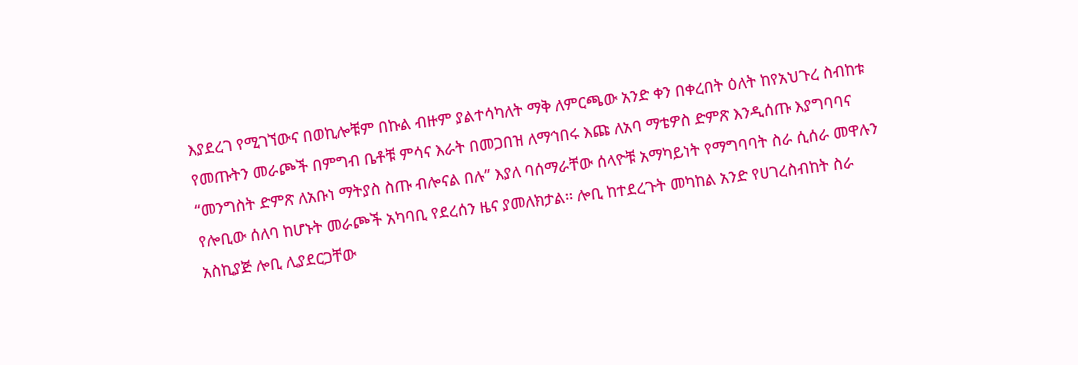እያደረገ የሚገኘውና በወኪሎቹም በኩል ብዙም ያልተሳካለት ማቅ ለምርጫው አንድ ቀን በቀረበት ዕለት ከየአህጉረ ስብከቱ የመጡትን መራጮች በምግብ ቤቶቹ ምሳና እራት በመጋበዝ ለማኅበሩ እጩ ለአባ ማቴዎስ ድምጽ እንዲሰጡ እያግባባና “መንግስት ድምጽ ለአቡነ ማትያስ ስጡ ብሎናል በሉ” እያለ ባሰማራቸው ሰላዮቹ አማካይነት የማግባባት ስራ ሲሰራ መዋሉን የሎቢው ሰለባ ከሆኑት መራጮች አካባቢ የደረሰን ዜና ያመለክታል፡፡ ሎቢ ከተደረጉት መካከል አንድ የሀገረስብከት ስራ አስኪያጅ ሎቢ ሊያደርጋቸው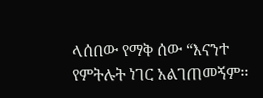ላሰበው የማቅ ሰው “እናንተ የምትሉት ነገር አልገጠመኝም፡፡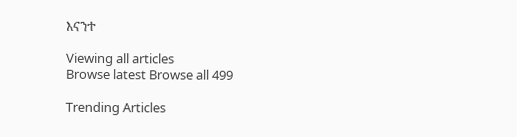እናንተ

Viewing all articles
Browse latest Browse all 499

Trending Articles